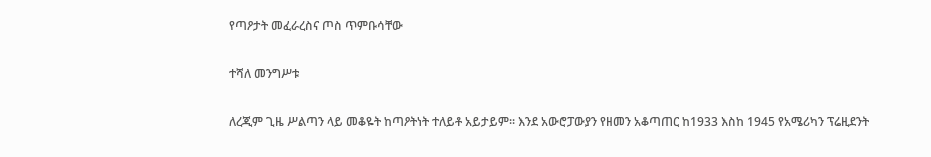የጣዖታት መፈራረስና ጦስ ጥምቡሳቸው

ተሻለ መንግሥቱ

ለረጂም ጊዜ ሥልጣን ላይ መቆዬት ከጣዖትነት ተለይቶ አይታይም፡፡ እንደ አውሮፓውያን የዘመን አቆጣጠር ከ1933 እስከ 1945 የአሜሪካን ፕሬዚደንት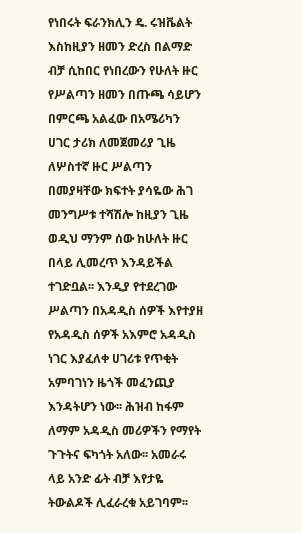የነበሩት ፍራንክሊን ዴ. ሩዝቬልት እስከዚያን ዘመን ድረስ በልማድ ብቻ ሲከበር የነበረውን የሁለት ዙር የሥልጣን ዘመን በጡጫ ሳይሆን በምርጫ አልፈው በአሜሪካን ሀገር ታሪክ ለመጀመሪያ ጊዜ ለሦስተኛ ዙር ሥልጣን በመያዛቸው ክፍተት ያሳዬው ሕገ መንግሥቱ ተሻሽሎ ከዚያን ጊዜ ወዲህ ማንም ሰው ከሁለት ዙር በላይ ሊመረጥ እንዳይችል ተገድቧል፡፡ እንዲያ የተደረገው ሥልጣን በአዳዲስ ሰዎች እየተያዘ የአዳዲስ ሰዎች አእምሮ አዳዲስ ነገር እያፈለቀ ሀገሪቱ የጥቂት አምባገነን ዜጎች መፈንጪያ እንዳትሆን ነው፡፡ ሕዝብ ከፋም ለማም አዳዲስ መሪዎችን የማየት ጉጉትና ፍካጎት አለው፡፡ አመራሩ ላይ አንድ ፊት ብቻ እየታዬ ትውልዶች ሊፈራረቁ አይገባም፡፡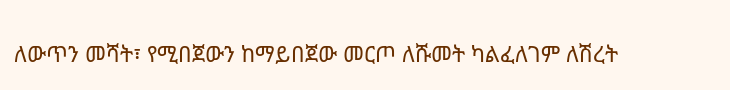ለውጥን መሻት፣ የሚበጀውን ከማይበጀው መርጦ ለሹመት ካልፈለገም ለሽረት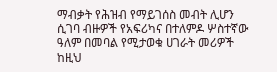ማብቃት የሕዝብ የማይገሰስ መብት ሊሆን ሲገባ ብዙዎች የአፍሪካና በተለምዶ ሦስተኛው ዓለም በመባል የሚታወቁ ሀገራት መሪዎች ከዚህ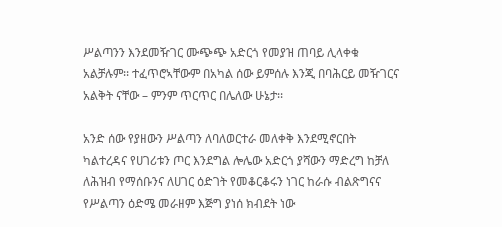ሥልጣንን እንደመዥገር ሙጭጭ አድርጎ የመያዝ ጠባይ ሊላቀቁ አልቻሉም፡፡ ተፈጥሮኣቸውም በአካል ሰው ይምሰሉ እንጂ በባሕርይ መዥገርና አልቅት ናቸው – ምንም ጥርጥር በሌለው ሁኔታ፡፡

አንድ ሰው የያዘውን ሥልጣን ለባለወርተራ መለቀቅ እንደሚኖርበት ካልተረዳና የሀገሪቱን ጦር እንደግል ሎሌው አድርጎ ያሻውን ማድረግ ከቻለ ለሕዝብ የማሰቡንና ለሀገር ዕድገት የመቆርቆሩን ነገር ከራሱ ብልጽግናና የሥልጣን ዕድሜ መራዘም እጅግ ያነሰ ክብደት ነው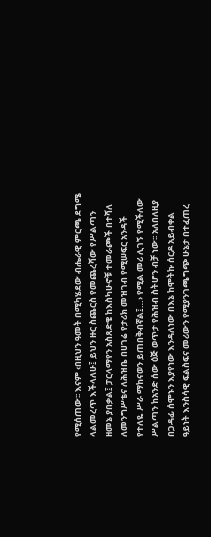የሚሰጠው፡፡ እናም ‹በዚህን ዓመት በሚካሄደው ብሔራዊ ምርጫ ደግሜ ላልመረጥ እችላለሁ፤ ይህን ዙር ስጨርስ የመጨረሻው የሥልጣን ዘመኔ ያበቃል፤ ፓርላማየን አስጸድቄ ከእስካሁኖቹ ተመራጮች በተሻለ ለመንግሥቴና ለሕዝቤ በሀገሬ የታሪክ መዝገብ የሚሠፍር አንዳች የተለዬ ሥራ ማከናወን ይጠበቅብኛል፤…› የሚል መሪ ሊገኝ የሚችለው ሥልጣን ከአንድ ሰው ዕጅ ወጥታ የሕዝብ ስትሆን ብቻ ነው፡፡ አለበለዚያ በጋዳፊ ሰሞኑን እያየነው እንዳለነው በእኔ ከሞትኩ ሰርዶ አይብቀል ዓይነት እንስሳዊ ፍልስፍና መሪውን የሚያንገጫግጭ ሁኔታ በተፈጠረ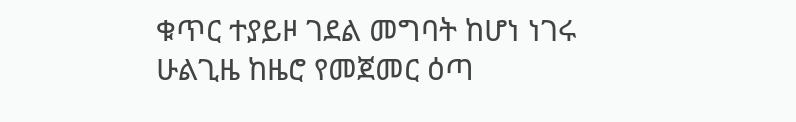ቁጥር ተያይዞ ገደል መግባት ከሆነ ነገሩ ሁልጊዜ ከዜሮ የመጀመር ዕጣ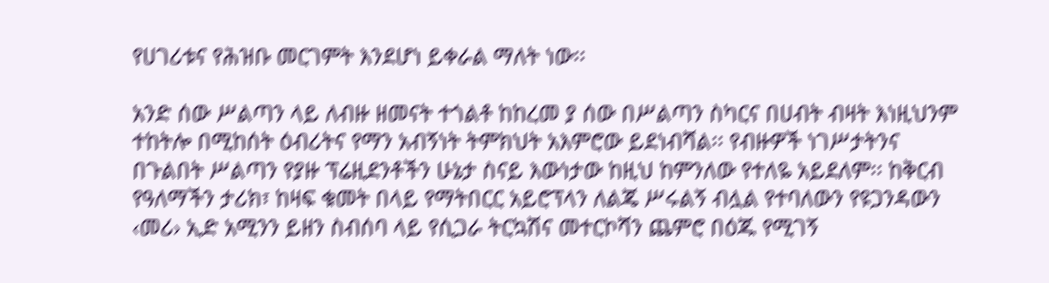የሀገሪቱና የሕዝቡ መርገምት እንደሆነ ይቀራል ማለት ነው፡፡

አንድ ሰው ሥልጣን ላይ ለብዙ ዘመናት ተጎልቶ ከከረመ ያ ሰው በሥልጣን ስካርና በሀብት ብዛት እነዚህንም ተከትሎ በሚከሰት ዕብሪትና የማን አብኝነት ትምክህት አእምሮው ይደነብሻል፡፡ የብዙዎች ነገሥታትንና በጉልበት ሥልጣን የያዙ ፕሬዚደንቶችን ሁኔታ ስናይ እውነታው ከዚህ ከምንለው የተለዬ አይደለም፡፡ ከቅርብ የዓለማችን ታሪክ፣ ከዛፍ ቁመት በላይ የማትበርር አይሮፕላን ለልጄ ሥሩልኝ ብሏል የተባለውን የዩጋንዳውን ‹መሪ› ኢድ አሚንን ይዘን ስብሰባ ላይ የሲጋራ ትርኳሽና መተርኮሻን ጨምሮ በዕጁ የሚገኝ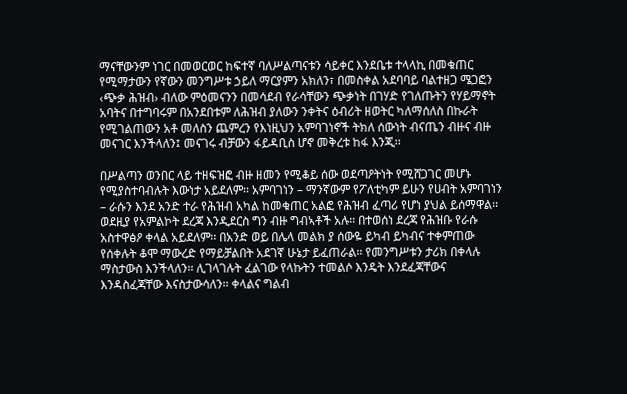ማናቸውንም ነገር በመወርወር ከፍተኛ ባለሥልጣናቱን ሳይቀር እንደቤቱ ተላላኪ በመቁጠር የሚማታውን የኛውን መንግሥቱ ኃይለ ማርያምን አክለን፣ በመስቀል አደባባይ ባልተዘጋ ሜጋፎን ‹ጭቃ ሕዝብ› ብለው ምዕመናንን በመሳደብ የራሳቸውን ጭቃነት በገሃድ የገለጡትን የሃይማኖት አባትና በተግባሩም በአንደበቱም ለሕዝብ ያለውን ንቀትና ዕብሪት ዘወትር ካለማሰለስ በኩራት የሚገልጠውን አቶ መለስን ጨምረን የእነዚህን አምባገነኖች ትክለ ሰውነት ብናጤን ብዙና ብዙ መናገር እንችላለን፤ መናገሩ ብቻውን ፋይዳቢስ ሆኖ መቅረቱ ከፋ እንጂ፡፡

በሥልጣን ወንበር ላይ ተዘፍዝፎ ብዙ ዘመን የሚቆይ ሰው ወደጣዖትነት የሚሸጋገር መሆኑ የሚያስተባብሉት እውነታ አይደለም፡፡ አምባገነን – ማንኛውም የፖለቲካም ይሁን የሀብት አምባገነን – ራሱን እንደ አንድ ተራ የሕዝብ አካል ከመቁጠር አልፎ የሕዝብ ፈጣሪ የሆነ ያህል ይሰማዋል፡፡ ወደዚያ የአምልኮት ደረጃ እንዲደርስ ግን ብዙ ግብኣቶች አሉ፡፡ በተወሰነ ደረጃ የሕዝቡ የራሱ አስተዋፅዖ ቀላል አይደለም፡፡ በአንድ ወይ በሌላ መልክ ያ ሰውዬ ይካብ ይካብና ተቀምጠው የሰቀሉት ቆሞ ማውረድ የማይቻልበት አደገኛ ሁኔታ ይፈጠራል፡፡ የመንግሥቱን ታሪክ በቀላሉ ማስታውስ እንችላለን፡፡ ሊገላገሉት ፈልገው የላኩትን ተመልሶ እንዴት እንደፈጃቸውና እንዳስፈጃቸው እናስታውሳለን፡፡ ቀላልና ግልብ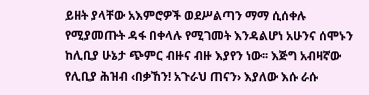ይዘት ያላቸው አእምሮዎች ወደሥልጣን ማማ ሲሰቀሉ የሚያመጡት ዳፋ በቀላሉ የሚገመት እንዳልሆነ አሁንና ሰሞኑን ከሊቢያ ሁኔታ ጭምር ብዙና ብዙ እያየን ነው፡፡ እጅግ አብዛኛው የሊቢያ ሕዝብ ‹በቃኸን! አጉራህ ጠናን› እያለው እሱ ራሱ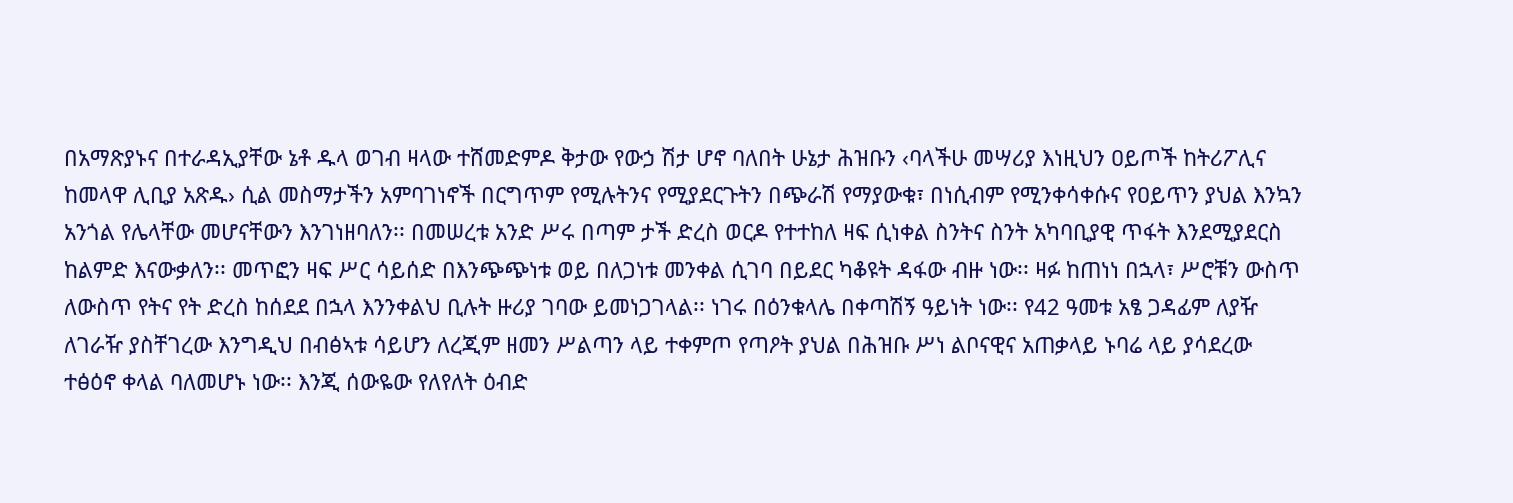በአማጽያኑና በተራዳኢያቸው ኔቶ ዱላ ወገብ ዛላው ተሸመድምዶ ቅታው የውኃ ሽታ ሆኖ ባለበት ሁኔታ ሕዝቡን ‹ባላችሁ መሣሪያ እነዚህን ዐይጦች ከትሪፖሊና ከመላዋ ሊቢያ አጽዱ› ሲል መስማታችን አምባገነኖች በርግጥም የሚሉትንና የሚያደርጉትን በጭራሽ የማያውቁ፣ በነሲብም የሚንቀሳቀሱና የዐይጥን ያህል እንኳን አንጎል የሌላቸው መሆናቸውን እንገነዘባለን፡፡ በመሠረቱ አንድ ሥሩ በጣም ታች ድረስ ወርዶ የተተከለ ዛፍ ሲነቀል ስንትና ስንት አካባቢያዊ ጥፋት እንደሚያደርስ ከልምድ እናውቃለን፡፡ መጥፎን ዛፍ ሥር ሳይሰድ በእንጭጭነቱ ወይ በለጋነቱ መንቀል ሲገባ በይደር ካቆዩት ዳፋው ብዙ ነው፡፡ ዛፉ ከጠነነ በኋላ፣ ሥሮቹን ውስጥ ለውስጥ የትና የት ድረስ ከሰደደ በኋላ እንንቀልህ ቢሉት ዙሪያ ገባው ይመነጋገላል፡፡ ነገሩ በዕንቁላሌ በቀጣሽኝ ዓይነት ነው፡፡ የ42 ዓመቱ አፄ ጋዳፊም ለያዥ ለገራዥ ያስቸገረው እንግዲህ በብፅኣቱ ሳይሆን ለረጂም ዘመን ሥልጣን ላይ ተቀምጦ የጣዖት ያህል በሕዝቡ ሥነ ልቦናዊና አጠቃላይ ኑባሬ ላይ ያሳደረው ተፅዕኖ ቀላል ባለመሆኑ ነው፡፡ እንጂ ሰውዬው የለየለት ዕብድ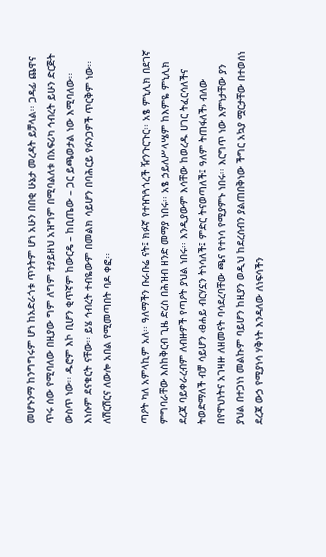መሆኑንማ ከንግግሩም ሆነ ከአድራጎቱ ጥንትም ሆነ አሁን በበቂ ሁኔታ መረዳት ይቻላል፡፡ ጋዳፊ ጨዋና ጥሩ ሰው የሚባለው በዚያው ግም ለግም ተያይዘህ አዝግም በሚባልለቱ በአፍሪካ ኅብረት ይሁን ድርጅት ውስጥ ነው፡፡ ዱሮም እኮ ቢሆን ቂጥኛም ከውርዴ – ከቢጤው – ጋር ይጫወታል ነው እሚባለው፡፡ እነሱም ደናቁርት ናቸው፡፡ ይሄ ኅብረት ተብዬውም በመልክ ሳይሆን በባሕርይ የፉንጋዎች ጥርቅም ነው፡፡ ለሽርሽርና ለውሎ አበል የሚመጣበት ባዶ ቀፎ፡፡

ጣዖት ካለ አምላኪም አለ፡፡ ዓለማችን ቡራቡሬ ናት፤ ክፉኛ የተዠነጓጎረች ዥንጉርጉር፡፡ አፄ ምኒሊክ በደገኛ ምግባራቸው እስከቅርብ ጊዜ ድረስ በሕዝብ ዘንድ መማያ ነበሩ፡፡ አፄ ኃይለሥላሤም ከእምዬ ምኒሊክ ደረጃ ባይቀራረብም ለብዙዎች የጣዖት ያህል ነበሩ፡፡ እንዲያውም እሳቸው ከወረዱ ሀገር ትፈርሳለችና ትወድማለች ብቻ ሳይሆን ‹ፀሐይ ብርሃኗን ትነሳለች፤ ምድር ትናወጣለች፤ ዓለም ትጠፋለች› ብለው በየዋህነትና አገዛዙ ለዘመናት ባሳደረባቸው ጫና የተነሳ የሚያምኑ ነበሩ፡፡ እርግጥ ነው እምነታቸው ያን ያህል በተጋነነ መልኩም ባይሆን ከዚያን ወዲህ ከደረሰብን ያልጠበቅነው ችግር አኳያ ሟርታቸው በተወሰነ ደረጃ ውኃ የሚያነሳ ሃቅነት እንዳለው ለነፍሳችን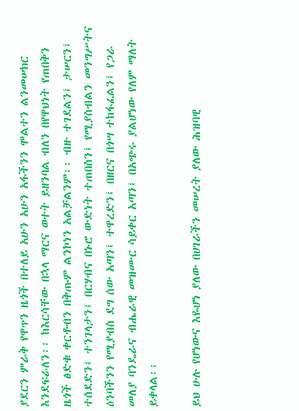ያደርን ምራቅ የዋጥን ዜጎች በተለይ አሁን አሁን አፋችንን ሞልተን ልንመሠክር እንደፍራለን፡፡ ከእርሳቸው በኋላ ማርና ወተት ይዘንባል ብለን በየዋህነት የጠበቅን ዜጎች ፅድቁ ቀርቶብን በቅጡም ልንኮነን አልቻልንም፡፡ ብዙ ተገደልን፤ ታሠርን፤ ተሰደድን፤ ተንገላታን፤ በርሃብና በኑሮ ውድነት ተጠበስን፤ የሚያስብልን መንግሥትና ዕንባችንን የሚያብስ ደግ ሰው አጣን፤ ተዋረድን፤ በዘርና በጎሣ ተከፋፈልን፤ የጋራ መለያ ባንዴራና ብሔራዊ መዝሙር ሳይቀር አጣን፤ በአጭሩ ያልሆነው የለም ማለት ይቀላል፡፡

ይህ ሁሉ የሆነውና እዬሆነ ያለው በሀገራችን መሠረት ያለው ሕዝባዊ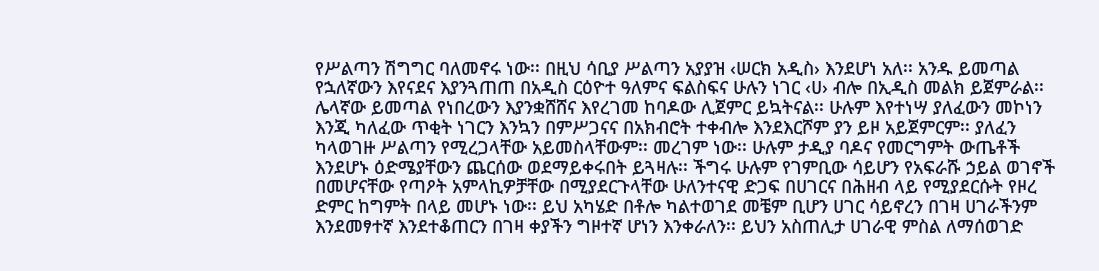የሥልጣን ሽግግር ባለመኖሩ ነው፡፡ በዚህ ሳቢያ ሥልጣን አያያዝ ‹ሠርክ አዲስ› እንደሆነ አለ፡፡ አንዱ ይመጣል የኋለኛውን እየናደና እያንጓጠጠ በአዲስ ርዕዮተ ዓለምና ፍልስፍና ሁሉን ነገር ‹ሀ› ብሎ በኢዲስ መልክ ይጀምራል፡፡ ሌላኛው ይመጣል የነበረውን እያንቋሸሸና እየረገመ ከባዶው ሊጀምር ይኳትናል፡፡ ሁሉም እየተነሣ ያለፈውን መኮነን እንጂ ካለፈው ጥቂት ነገርን እንኳን በምሥጋናና በአክብሮት ተቀብሎ እንደእርሾም ያን ይዞ አይጀምርም፡፡ ያለፈን ካላወገዙ ሥልጣን የሚረጋላቸው አይመስላቸውም፡፡ መረገም ነው፡፡ ሁሉም ታዲያ ባዶና የመርግምት ውጤቶች እንደሆኑ ዕድሜያቸውን ጨርሰው ወደማይቀሩበት ይጓዛሉ፡፡ ችግሩ ሁሉም የገምቢው ሳይሆን የአፍራሹ ኃይል ወገኖች በመሆናቸው የጣዖት አምላኪዎቻቸው በሚያደርጉላቸው ሁለንተናዊ ድጋፍ በሀገርና በሕዘብ ላይ የሚያደርሱት የዞረ ድምር ከግምት በላይ መሆኑ ነው፡፡ ይህ አካሄድ በቶሎ ካልተወገደ መቼም ቢሆን ሀገር ሳይኖረን በገዛ ሀገራችንም እንደመፃተኛ እንደተቆጠርን በገዛ ቀያችን ግዞተኛ ሆነን እንቀራለን፡፡ ይህን አስጠሊታ ሀገራዊ ምስል ለማሰወገድ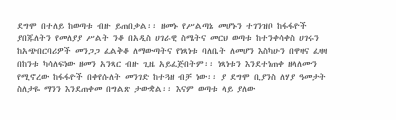ደግሞ በተለይ ከወጣቱ ብዙ ይጠበቃል፡፡ ዘመኑ የሥልጣኔ መሆኑን ተገንዝቦ ከፋፋዮች ያበጁለትን የመለያያ ሥልት ንቆ በአዲስ ሀገራዊ ስሜትና መርህ ወጣቱ ከተንቀሳቀስ ሀገሩን ከአጭበርባሪዎች መንጋጋ ፈልቅቆ ለማውጣትና የነጻነቱ ባለቤት ለመሆን እስካሁን በዋዛና ፈዛዛ በከንቱ ካሳለፍነው ዘመን አንጻር ብዙ ጊዜ አይፈጅበትም፡፡ ነጻነቱን እንደተነጠቀ ዘላለሙን የሚኖረው ከፋፋዮች በቀየሱለት መንገድ ከተጓዘ ብቻ ነው፡፡ ያ ደግሞ ቢያንስ ለሃያ ዓመታት ስለታዬ ማንን እንደጠቀመ በግልጽ ታውቋል፡፡ እናም ወጣቱ ላይ ያለው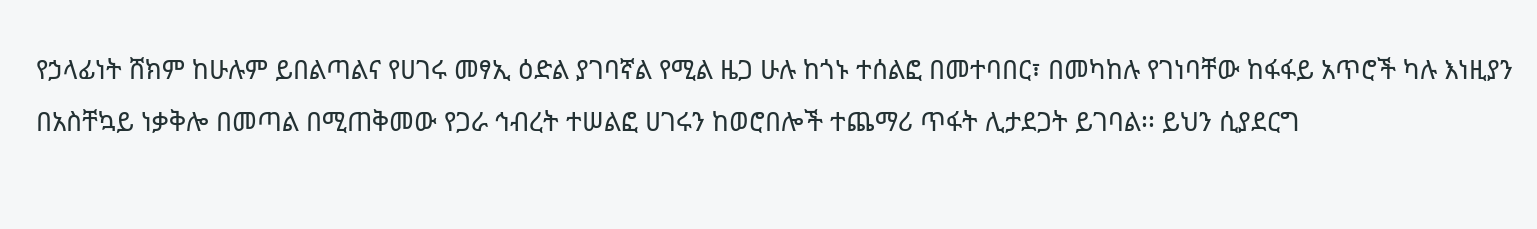የኃላፊነት ሸክም ከሁሉም ይበልጣልና የሀገሩ መፃኢ ዕድል ያገባኛል የሚል ዜጋ ሁሉ ከጎኑ ተሰልፎ በመተባበር፣ በመካከሉ የገነባቸው ከፋፋይ አጥሮች ካሉ እነዚያን በአስቸኳይ ነቃቅሎ በመጣል በሚጠቅመው የጋራ ኅብረት ተሠልፎ ሀገሩን ከወሮበሎች ተጨማሪ ጥፋት ሊታደጋት ይገባል፡፡ ይህን ሲያደርግ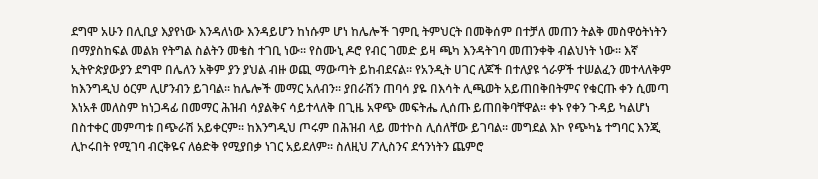ደግሞ አሁን በሊቢያ እያየነው እንዳለነው እንዳይሆን ከነሱም ሆነ ከሌሎች ገምቢ ትምህርት በመቅሰም በተቻለ መጠን ትልቅ መስዋዕትነትን በማያስከፍል መልክ የትግል ስልትን መቄስ ተገቢ ነው፡፡ የስሙኒ ዶሮ የብር ገመድ ይዛ ጫካ እንዳትገባ መጠንቀቅ ብልህነት ነው፡፡ እኛ ኢትዮጵያውያን ደግሞ በሌለን አቅም ያን ያህል ብዙ ወጪ ማውጣት ይከብደናል፡፡ የአንዲት ሀገር ለጆች በተለያዩ ጎራዎች ተሠልፈን መተላለቅም ከእንግዲህ ዕርም ሊሆንብን ይገባል፡፡ ከሌሎች መማር አለብን፡፡ ያበራሽን ጠባሳ ያዬ በእሳት ሊጫወት አይጠበቅበትምና የቁርጡ ቀን ሲመጣ እነአቶ መለስም ከነጋዳፊ በመማር ሕዝብ ሳያልቅና ሳይተላለቅ በጊዜ አዋጭ መፍትሔ ሊሰጡ ይጠበቅባቸዋል፡፡ ቀኑ የቀን ጉዳይ ካልሆነ በስተቀር መምጣቱ በጭራሽ አይቀርም፡፡ ከእንግዲህ ጦሩም በሕዝብ ላይ መተኮስ ሊሰለቸው ይገባል፡፡ መግደል እኮ የጭካኔ ተግባር እንጂ ሊኮሩበት የሚገባ ብርቅዬና ለፅድቅ የሚያበቃ ነገር አይደለም፡፡ ስለዚህ ፖሊስንና ደኅንነትን ጨምሮ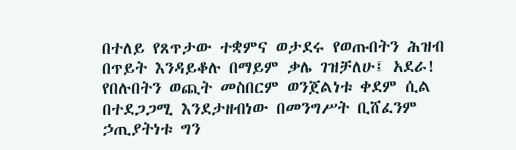በተለይ የጸጥታው ተቋምና ወታደሩ የወጡበትን ሕዝብ በጥይት እንዳይቆሉ በማይም ቃሌ ገዝቻለሁ፤ አደራ! የበሉበትን ወጪት መስበርም ወንጀልነቱ ቀደም ሲል በተደጋጋሚ እንደታዘብነው በመንግሥት ቢሸፈንም ኃጢያትነቱ ግን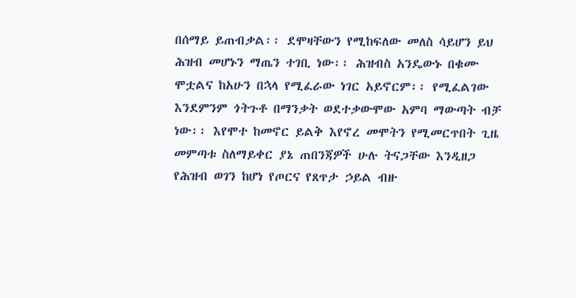በሰማይ ይጠብቃል፡፡ ደሞዛቸውን የሚከፍለው መለስ ሳይሆን ይህ ሕዝብ መሆኑን ማጤን ተገቢ ነው፡፡ ሕዝብስ አንዴውኑ በቁሙ ሞቷልና ከአሁን በኋላ የሚፈራው ነገር አይኖርም፡፡ የሚፈልገው እንደምንም ጎትጉቶ በማንቃት ወደተቃውሞው አምባ ማውጣት ብቻ ነው፡፡ እየሞተ ከመኖር ይልቅ እየኖረ መሞትን የሚመርጥበት ጊዜ መምጣቱ ስለማይቀር ያኔ ጠበንጃዎች ሁሉ ትናጋቸው እንዲዘጋ የሕዝብ ወገን ከሆነ የጦርና የጸጥታ ኃይል ብዙ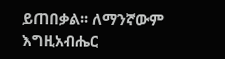ይጠበቃል፡፡ ለማንኛውም እግዚአብሔር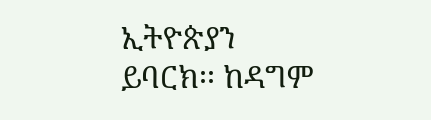ኢትዮጵያን ይባርክ፡፡ ከዳግም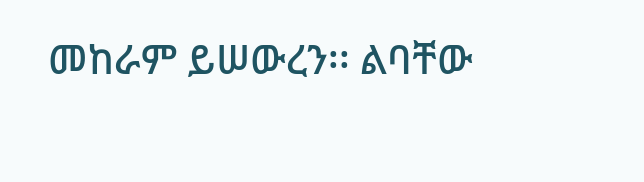መከራም ይሠውረን፡፡ ልባቸው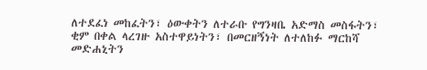ለተደፈነ መከፈትን፣ ዕውቀትን ለተራቡ የግንዛቤ አድማስ መስፋትን፣ ቂም በቀል ላረገዙ አስተዋይነትን፣ በመርዘኝነት ለተለከፉ ማርከሻ መድሐኒትን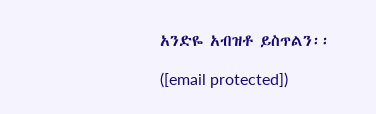አንድዬ አብዝቶ ይስጥልን፡፡

([email protected])